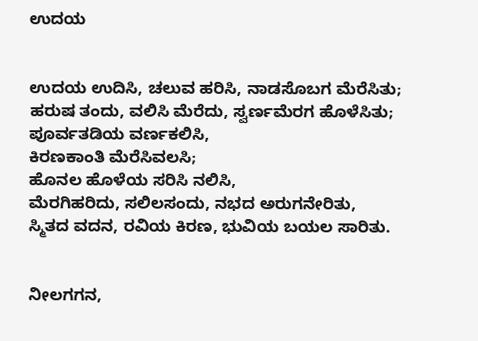ಉದಯ


ಉದಯ ಉದಿಸಿ, ಚಲುವ ಹರಿಸಿ, ನಾಡಸೊಬಗ ಮೆರೆಸಿತು;
ಹರುಷ ತಂದು, ವಲಿಸಿ ಮೆರೆದು, ಸ್ವರ್ಣಮೆರಗ ಹೊಳೆಸಿತು;
ಪೂರ್ವತಡಿಯ ವರ್ಣಕಲಿಸಿ,
ಕಿರಣಕಾಂತಿ ಮೆರೆಸಿವಲಸಿ;
ಹೊನಲ ಹೊಳೆಯ ಸರಿಸಿ ನಲಿಸಿ,
ಮೆರಗಿಹರಿದು, ಸಲಿಲಸಂದು, ನಭದ ಅರುಗನೇರಿತು,
ಸ್ಮಿತದ ವದನ, ರವಿಯ ಕಿರಣ, ಭುವಿಯ ಬಯಲ ಸಾರಿತು.


ನೀಲಗಗನ,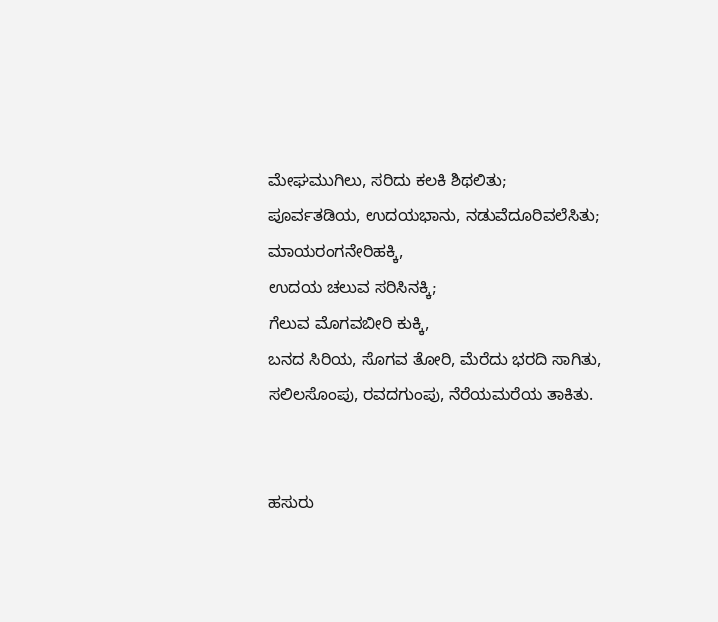ಮೇಘಮುಗಿಲು, ಸರಿದು ಕಲಕಿ ಶಿಥಲಿತು;
ಪೂರ್ವತಡಿಯ, ಉದಯಭಾನು, ನಡುವೆದೂರಿವಲೆಸಿತು;
ಮಾಯರಂಗನೇರಿಹಕ್ಕಿ,
ಉದಯ ಚಲುವ ಸರಿಸಿನಕ್ಕಿ;
ಗೆಲುವ ಮೊಗವಬೀರಿ ಕುಕ್ಕಿ,
ಬನದ ಸಿರಿಯ, ಸೊಗವ ತೋರಿ, ಮೆರೆದು ಭರದಿ ಸಾಗಿತು,
ಸಲಿಲಸೊಂಪು, ರವದಗುಂಪು, ನೆರೆಯಮರೆಯ ತಾಕಿತು.


ಹಸುರು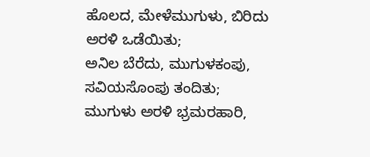ಹೊಲದ, ಮೇಳೆಮುಗುಳು, ಬಿರಿದು ಅರಳಿ ಒಡೆಯಿತು;
ಅನಿಲ ಬೆರೆದು, ಮುಗುಳಕಂಪು, ಸವಿಯಸೊಂಪು ತಂದಿತು;
ಮುಗುಳು ಅರಳಿ ಭ್ರಮರಹಾರಿ,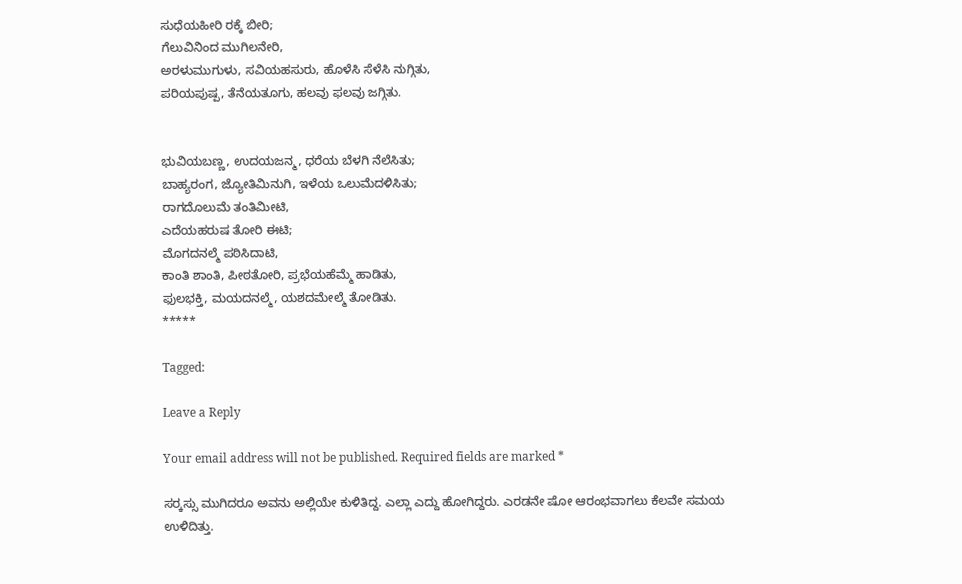ಸುಧೆಯಹೀರಿ ರಕ್ಕೆ ಬೀರಿ;
ಗೆಲುವಿನಿಂದ ಮುಗಿಲನೇರಿ,
ಅರಳುಮುಗುಳು, ಸವಿಯಹಸುರು, ಹೊಳೆಸಿ ಸೆಳೆಸಿ ನುಗ್ಗಿತು,
ಪರಿಯಪುಷ್ಪ, ತೆನೆಯತೂಗು, ಹಲವು ಫಲವು ಜಗ್ಗಿತು.


ಭುವಿಯಬಣ್ಣ, ಉದಯಜನ್ಮ, ಧರೆಯ ಬೆಳಗಿ ನೆಲೆಸಿತು;
ಬಾಹ್ಯರಂಗ, ಜ್ಯೋತಿಮಿನುಗಿ, ಇಳೆಯ ಒಲುಮೆದಳಿಸಿತು;
ರಾಗದೊಲುಮೆ ತಂತಿಮೀಟಿ,
ಎದೆಯಹರುಷ ತೋರಿ ಈಟಿ;
ಮೊಗದನಲ್ಮೆ ಪಠಿಸಿದಾಟಿ,
ಕಾಂತಿ ಶಾಂತಿ, ಪೀಠತೋರಿ, ಪ್ರಭೆಯಹೆಮ್ಮೆ ಹಾಡಿತು,
ಫುಲಭಕ್ತಿ, ಮಯದನಲ್ಮೆ, ಯಶದಮೇಲ್ಮೆ ತೋಡಿತು.
*****

Tagged:

Leave a Reply

Your email address will not be published. Required fields are marked *

ಸರ್‍ಕಸ್ಸು ಮುಗಿದರೂ ಅವನು ಅಲ್ಲಿಯೇ ಕುಳಿತಿದ್ದ. ಎಲ್ಲಾ ಎದ್ದು ಹೋಗಿದ್ದರು. ಎರಡನೇ ಷೋ ಆರಂಭವಾಗಲು ಕೆಲವೇ ಸಮಯ ಉಳಿದಿತ್ತು.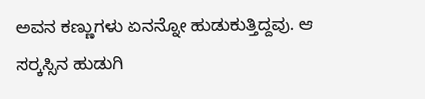ಅವನ ಕಣ್ಣುಗಳು ಏನನ್ನೋ ಹುಡುಕುತ್ತಿದ್ದವು. ಆ ಸರ್‍ಕಸ್ಸಿನ ಹುಡುಗಿ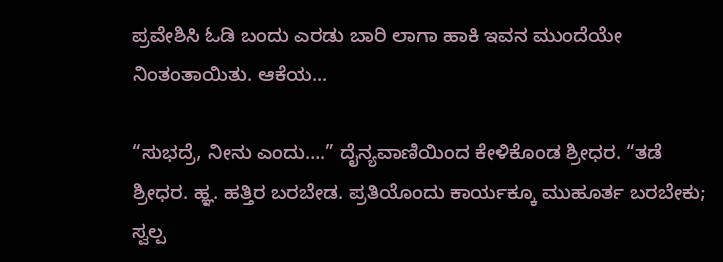ಪ್ರವೇಶಿಸಿ ಓಡಿ ಬಂದು ಎರಡು ಬಾರಿ ಲಾಗಾ ಹಾಕಿ ಇವನ ಮುಂದೆಯೇ ನಿಂತಂತಾಯಿತು. ಆಕೆಯ...

“ಸುಭದ್ರೆ, ನೀನು ಎಂದು….” ದೈನ್ಯವಾಣಿಯಿಂದ ಕೇಳಿಕೊಂಡ ಶ್ರೀಧರ. “ತಡೆ ಶ್ರೀಧರ. ಹ್ಞ. ಹತ್ತಿರ ಬರಬೇಡ. ಪ್ರತಿಯೊಂದು ಕಾರ್ಯಕ್ಕೂ ಮುಹೂರ್ತ ಬರಬೇಕು; ಸ್ವಲ್ಪ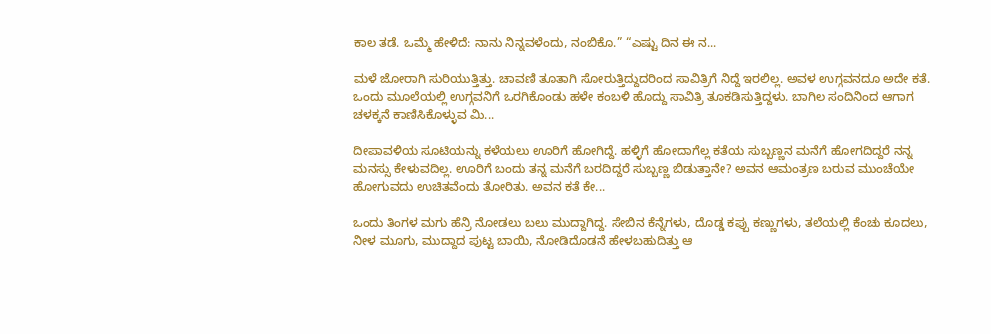ಕಾಲ ತಡೆ. ಒಮ್ಮೆ ಹೇಳಿದೆ: ನಾನು ನಿನ್ನವಳೆಂದು, ನಂಬಿಕೊ.” “ಎಷ್ಟು ದಿನ ಈ ನ...

ಮಳೆ ಜೋರಾಗಿ ಸುರಿಯುತ್ತಿತ್ತು. ಚಾವಣಿ ತೂತಾಗಿ ಸೋರುತ್ತಿದ್ದುದರಿಂದ ಸಾವಿತ್ರಿಗೆ ನಿದ್ದೆ ಇರಲಿಲ್ಲ. ಅವಳ ಉಗ್ಗವನದೂ ಅದೇ ಕತೆ. ಒಂದು ಮೂಲೆಯಲ್ಲಿ ಉಗ್ಗವನಿಗೆ ಒರಗಿಕೊಂಡು ಹಳೇ ಕಂಬಳಿ ಹೊದ್ದು ಸಾವಿತ್ರಿ ತೂಕಡಿಸುತ್ತಿದ್ದಳು. ಬಾಗಿಲ ಸಂದಿನಿಂದ ಆಗಾಗ ಚಳಕ್ಕನೆ ಕಾಣಿಸಿಕೊಳ್ಳುವ ಮಿ...

ದೀಪಾವಳಿಯ ಸೂಟಿಯನ್ನು ಕಳೆಯಲು ಊರಿಗೆ ಹೋಗಿದ್ದೆ. ಹಳ್ಳಿಗೆ ಹೋದಾಗೆಲ್ಲ ಕತೆಯ ಸುಬ್ಬಣ್ಣನ ಮನೆಗೆ ಹೋಗದಿದ್ದರೆ ನನ್ನ ಮನಸ್ಸು ಕೇಳುವದಿಲ್ಲ. ಊರಿಗೆ ಬಂದು ತನ್ನ ಮನೆಗೆ ಬರದಿದ್ದರೆ ಸುಬ್ಬಣ್ಣ ಬಿಡುತ್ತಾನೇ? ಅವನ ಆಮಂತ್ರಣ ಬರುವ ಮುಂಚೆಯೇ ಹೋಗುವದು ಉಚಿತವೆಂದು ತೋರಿತು. ಅವನ ಕತೆ ಕೇ...

ಒಂದು ತಿಂಗಳ ಮಗು ಹೆನ್ರಿ ನೋಡಲು ಬಲು ಮುದ್ದಾಗಿದ್ದ. ಸೇಬಿನ ಕೆನ್ನೆಗಳು, ದೊಡ್ಡ ಕಪ್ಪು ಕಣ್ಣುಗಳು, ತಲೆಯಲ್ಲಿ ಕೆಂಚು ಕೂದಲು, ನೀಳ ಮೂಗು, ಮುದ್ದಾದ ಪುಟ್ಟ ಬಾಯಿ, ನೋಡಿದೊಡನೆ ಹೇಳಬಹುದಿತ್ತು ಆ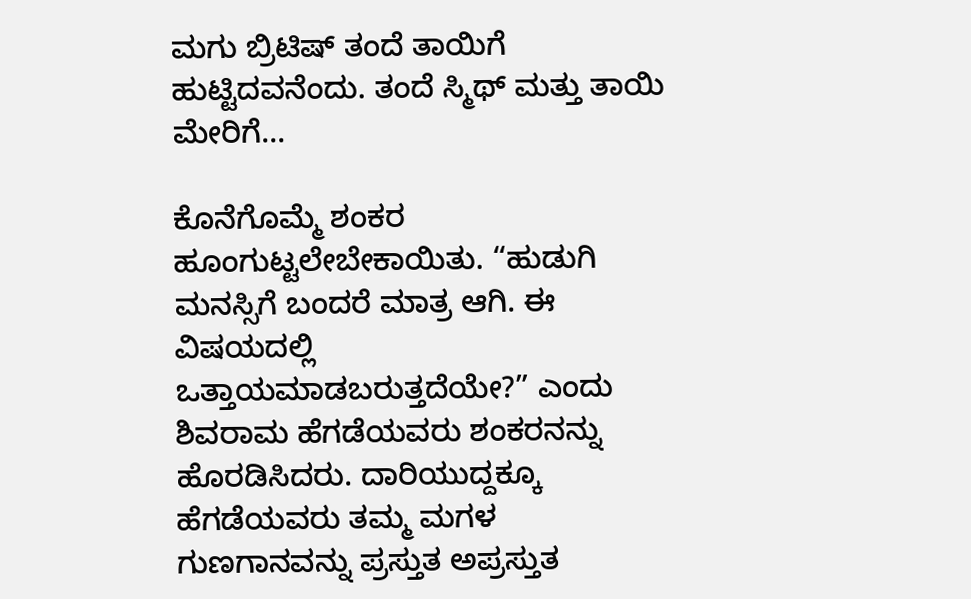ಮಗು ಬ್ರಿಟಿಷ್ ತಂದೆ ತಾಯಿಗೆ ಹುಟ್ಟಿದವನೆಂದು. ತಂದೆ ಸ್ಮಿಥ್ ಮತ್ತು ತಾಯಿ ಮೇರಿಗೆ...

ಕೊನೆಗೊಮ್ಮೆ ಶಂಕರ ಹೂಂಗುಟ್ಟಲೇಬೇಕಾಯಿತು. “ಹುಡುಗಿ ಮನಸ್ಸಿಗೆ ಬಂದರೆ ಮಾತ್ರ ಆಗಿ. ಈ ವಿಷಯದಲ್ಲಿ ಒತ್ತಾಯಮಾಡಬರುತ್ತದೆಯೇ?” ಎಂದು ಶಿವರಾಮ ಹೆಗಡೆಯವರು ಶಂಕರನನ್ನು ಹೊರಡಿಸಿದರು. ದಾರಿಯುದ್ದಕ್ಕೂ ಹೆಗಡೆಯವರು ತಮ್ಮ ಮಗಳ ಗುಣಗಾನವನ್ನು ಪ್ರಸ್ತುತ ಅಪ್ರಸ್ತುತ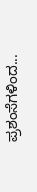ಪ್ರಶಂಸೆಗಳಿಂದ...